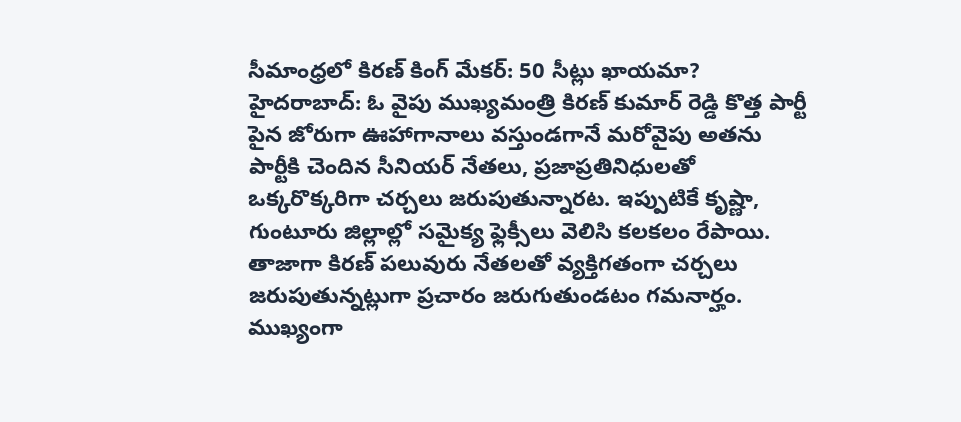సీమాంధ్రలో కిరణ్ కింగ్ మేకర్: 50 సీట్లు ఖాయమా?
హైదరాబాద్: ఓ వైపు ముఖ్యమంత్రి కిరణ్ కుమార్ రెడ్డి కొత్త పార్టీ పైన జోరుగా ఊహాగానాలు వస్తుండగానే మరోవైపు అతను పార్టీకి చెందిన సీనియర్ నేతలు, ప్రజాప్రతినిధులతో ఒక్కరొక్కరిగా చర్చలు జరుపుతున్నారట. ఇప్పుటికే కృష్ణా, గుంటూరు జిల్లాల్లో సమైక్య ఫ్లెక్సీలు వెలిసి కలకలం రేపాయి. తాజాగా కిరణ్ పలువురు నేతలతో వ్యక్తిగతంగా చర్చలు జరుపుతున్నట్లుగా ప్రచారం జరుగుతుండటం గమనార్హం.
ముఖ్యంగా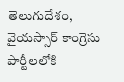తెలుగుదేశం, వైయస్సార్ కాంగ్రెసు పార్టీలలోకి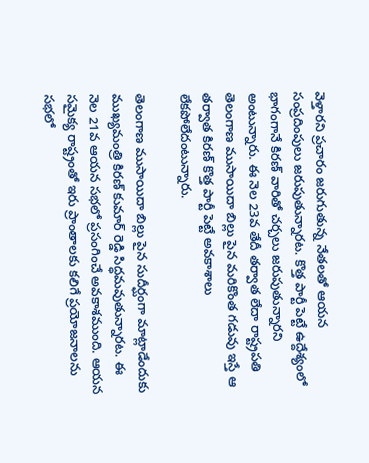వెళ్తారని ప్రచారం జరుగుతున్న నేతలతో ఆయన సంప్రదింపులు జరుపుతున్నారట. కొత్త పార్టీ పెట్టే ఉద్దేశ్యంలో భాగంగానే కిరణ్ వారితో చర్చలు జరుపుతున్నారని అంటున్నారు. ఈ నెల 23వ తేదీ తర్వాత లేదా రాష్ట్రపతి తెలంగాణ ముసాయిదా బిల్లు పైన మరికొంత గడువు ఇస్తే ఆ తర్వాత కిరణ్ కొత్త పార్టీ పెట్టే అవకాశాలు లేకపోలేదంటున్నారు.

తెలంగాణ ముసాయిదా బిల్లు పైన సుదీర్ఘంగా మాట్లాడేందుకు ముఖ్యమంత్రి కిరణ్ కుమార్ రెడ్డి సిద్ధమవుతున్నారట. ఈ నెల 21వ ఆయన సభలో ప్రసంగించే అవకాశముంది. ఆయన సమైక్య రాష్ట్రంతో ఇరు ప్రాంతాలకు కలిగే ప్రయోజనాలను సభలో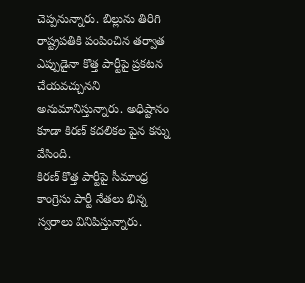చెప్పనున్నారు. బిల్లును తిరిగి రాష్ట్రపతికి పంపించిన తర్వాత ఎప్పుడైనా కొత్త పార్టీపై ప్రకటన చేయవచ్చునని అనుమానిస్తున్నారు. అధిష్టానం కూడా కిరణ్ కదలికల పైన కన్ను వేసింది.
కిరణ్ కొత్త పార్టీపై సీమాంధ్ర కాంగ్రెసు పార్టీ నేతలు భిన్న స్వరాలు వినిపిస్తున్నారు.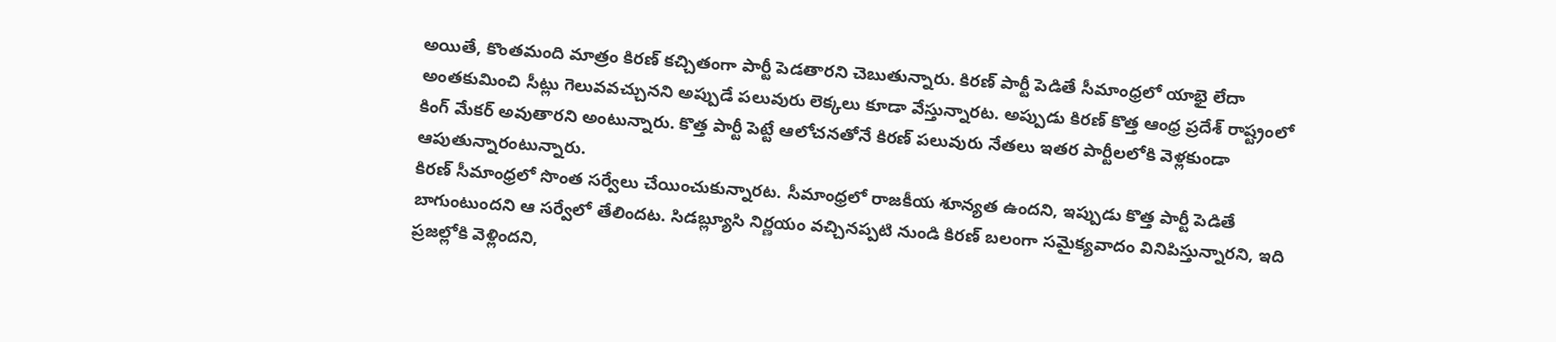అయితే, కొంతమంది మాత్రం కిరణ్ కచ్చితంగా పార్టీ పెడతారని చెబుతున్నారు. కిరణ్ పార్టీ పెడితే సీమాంధ్రలో యాభై లేదా అంతకుమించి సీట్లు గెలువవచ్చునని అప్పుడే పలువురు లెక్కలు కూడా వేస్తున్నారట. అప్పుడు కిరణ్ కొత్త ఆంధ్ర ప్రదేశ్ రాష్ట్రంలో కింగ్ మేకర్ అవుతారని అంటున్నారు. కొత్త పార్టీ పెట్టే ఆలోచనతోనే కిరణ్ పలువురు నేతలు ఇతర పార్టీలలోకి వెళ్లకుండా ఆపుతున్నారంటున్నారు.
కిరణ్ సీమాంధ్రలో సొంత సర్వేలు చేయించుకున్నారట. సీమాంధ్రలో రాజకీయ శూన్యత ఉందని, ఇప్పుడు కొత్త పార్టీ పెడితే బాగుంటుందని ఆ సర్వేలో తేలిందట. సిడబ్ల్యూసి నిర్ణయం వచ్చినప్పటి నుండి కిరణ్ బలంగా సమైక్యవాదం వినిపిస్తున్నారని, ఇది ప్రజల్లోకి వెళ్లిందని,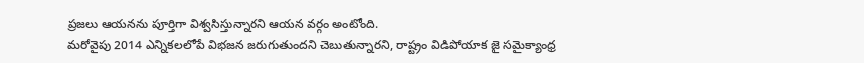ప్రజలు ఆయనను పూర్తిగా విశ్వసిస్తున్నారని ఆయన వర్గం అంటోంది.
మరోవైపు 2014 ఎన్నికలలోపే విభజన జరుగుతుందని చెబుతున్నారని, రాష్ట్రం విడిపోయాక జై సమైక్యాంధ్ర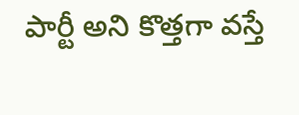పార్టీ అని కొత్తగా వస్తే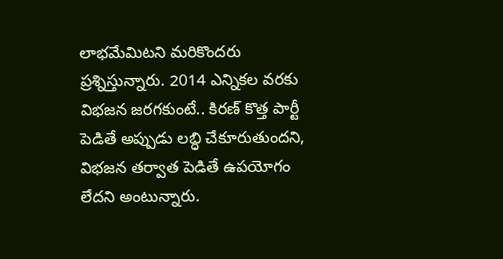లాభమేమిటని మరికొందరు ప్రశ్నిస్తున్నారు. 2014 ఎన్నికల వరకు విభజన జరగకుంటే.. కిరణ్ కొత్త పార్టీ పెడితే అప్పుడు లబ్ధి చేకూరుతుందని, విభజన తర్వాత పెడితే ఉపయోగం లేదని అంటున్నారు.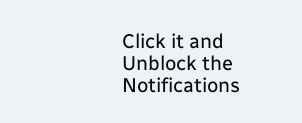Click it and Unblock the Notifications